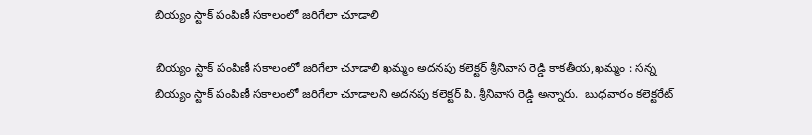బియ్యం స్టాక్ పంపిణీ సకాలంలో జరిగేలా చూడాలి

బియ్యం స్టాక్ పంపిణీ సకాలంలో జరిగేలా చూడాలి ఖ‌మ్మం అదనపు కలెక్టర్ శ్రీనివాస రెడ్డి కాకతీయ,ఖమ్మం : సన్న బియ్యం స్టాక్ పంపిణీ సకాలంలో జరిగేలా చూడాలని అదనపు కలెక్టర్ పి. శ్రీనివాస రెడ్డి అన్నారు.  బుధవారం కలెక్టరేట్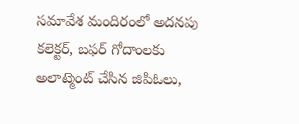సమావేశ మందిరంలో అదనపు కలెక్టర్, బఫర్ గోదాంలకు అలాట్మెంట్ చేసిన జిపిఓలు,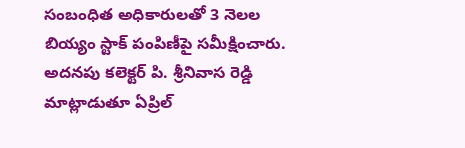సంబంధిత అధికారులతో 3 నెలల బియ్యం స్టాక్ పంపిణీపై సమీక్షించారు. అదనపు కలెక్టర్ పి. శ్రీనివాస రెడ్డి మాట్లాడుతూ ఏప్రిల్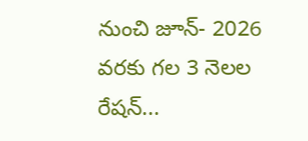నుంచి జూన్- 2026 వరకు గల 3 నెలల రేషన్...